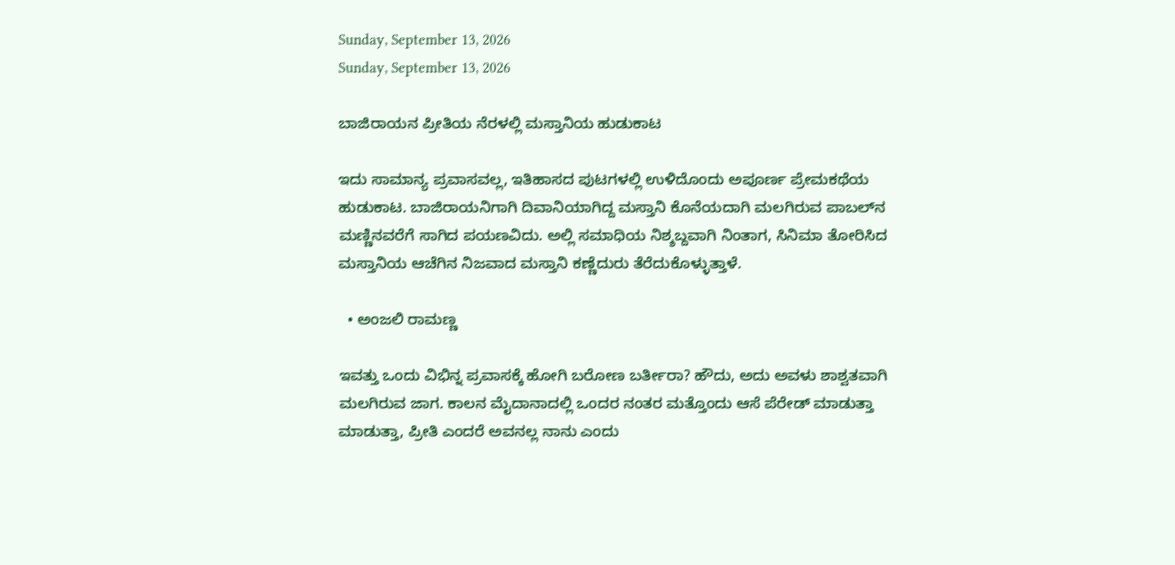Sunday, September 13, 2026
Sunday, September 13, 2026

ಬಾಜಿರಾಯನ ಪ್ರೀತಿಯ ನೆರಳಲ್ಲಿ ಮಸ್ತಾನಿಯ ಹುಡುಕಾಟ

ಇದು ಸಾಮಾನ್ಯ ಪ್ರವಾಸವಲ್ಲ, ಇತಿಹಾಸದ ಪುಟಗಳಲ್ಲಿ ಉಳಿದೊಂದು ಅಪೂರ್ಣ ಪ್ರೇಮಕಥೆಯ ಹುಡುಕಾಟ. ಬಾಜಿರಾಯನಿಗಾಗಿ ದಿವಾನಿಯಾಗಿದ್ದ ಮಸ್ತಾನಿ ಕೊನೆಯದಾಗಿ ಮಲಗಿರುವ ಪಾಬಲ್‌ನ ಮಣ್ಣಿನವರೆಗೆ ಸಾಗಿದ ಪಯಣವಿದು. ಅಲ್ಲಿ ಸಮಾಧಿಯ ನಿಶ್ಶಬ್ದವಾಗಿ ನಿಂತಾಗ, ಸಿನಿಮಾ ತೋರಿಸಿದ ಮಸ್ತಾನಿಯ ಆಚೆಗಿನ ನಿಜವಾದ ಮಸ್ತಾನಿ ಕಣ್ಣೆದುರು ತೆರೆದುಕೊಳ್ಳುತ್ತಾಳೆ.

  • ಅಂಜಲಿ ರಾಮಣ್ಣ

ಇವತ್ತು ಒಂದು ವಿಭಿನ್ನ ಪ್ರವಾಸಕ್ಕೆ ಹೋಗಿ ಬರೋಣ ಬರ್ತೀರಾ? ಹೌದು, ಅದು ಅವಳು ಶಾಶ್ವತವಾಗಿ ಮಲಗಿರುವ ಜಾಗ. ಕಾಲನ ಮೈದಾನಾದಲ್ಲಿ ಒಂದರ ನಂತರ ಮತ್ತೊಂದು ಆಸೆ ಪೆರೇಡ್ ಮಾಡುತ್ತಾ ಮಾಡುತ್ತಾ, ಪ್ರೀತಿ ಎಂದರೆ ಅವನಲ್ಲ ನಾನು ಎಂದು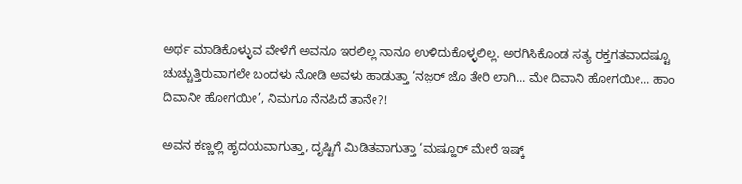ಅರ್ಥ ಮಾಡಿಕೊಳ್ಳುವ ವೇಳೆಗೆ ಅವನೂ ಇರಲಿಲ್ಲ ನಾನೂ ಉಳಿದುಕೊಳ್ಳಲಿಲ್ಲ. ಅರಗಿಸಿಕೊಂಡ ಸತ್ಯ ರಕ್ತಗತವಾದಷ್ಟೂ ಚುಚ್ಚುತ್ತಿರುವಾಗಲೇ ಬಂದಳು ನೋಡಿ ಅವಳು ಹಾಡುತ್ತಾ ‘ನಜ಼ರ್ ಜೊ ತೇರಿ ಲಾಗಿ... ಮೇ ದಿವಾನಿ ಹೋಗಯೀ... ಹಾಂ ದಿವಾನೀ ಹೋಗಯೀ’, ನಿಮಗೂ ನೆನಪಿದೆ ತಾನೇ?!

ಅವನ ಕಣ್ಣಲ್ಲಿ ಹೃದಯವಾಗುತ್ತಾ, ದೃಷ್ಟಿಗೆ ಮಿಡಿತವಾಗುತ್ತಾ ‘ಮಷ್ಹೂರ್ ಮೇರೆ ಇಷ್ಕ್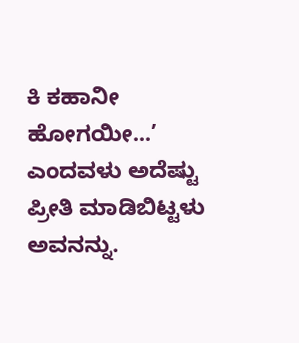ಕಿ ಕಹಾನೀ ಹೋಗಯೀ...’ ಎಂದವಳು ಅದೆಷ್ಟು ಪ್ರೀತಿ ಮಾಡಿಬಿಟ್ಟಳು ಅವನನ್ನು.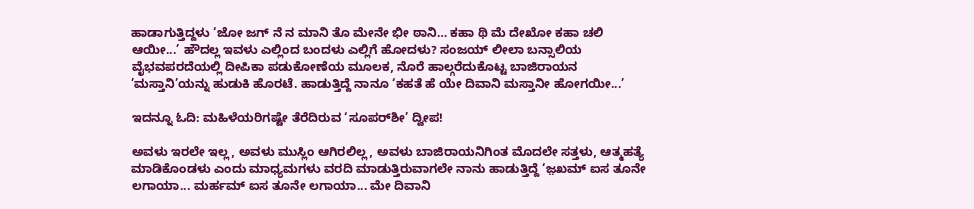ಹಾಡಾಗುತ್ತಿದ್ದಳು ‘ಜೋ ಜಗ್ ನೆ ನ ಮಾನಿ ತೊ ಮೇನೇ ಭೀ ಠಾನಿ… ಕಹಾ ಥಿ ಮೆ ದೇಖೋ ಕಹಾ ಚಲಿ ಆಯೀ...’ ಹೌದಲ್ಲ ಇವಳು ಎಲ್ಲಿಂದ ಬಂದಳು ಎಲ್ಲಿಗೆ ಹೋದಳು? ಸಂಜಯ್ ಲೀಲಾ ಬನ್ಸಾಲಿಯ ವೈಭವಪರದೆಯಲ್ಲಿ ದೀಪಿಕಾ ಪಡುಕೋಣೆಯ ಮೂಲಕ, ನೊರೆ ಹಾಲ್ಗರೆದುಕೊಟ್ಟ ಬಾಜಿರಾಯನ ’ಮಸ್ತಾನಿ’ಯನ್ನು ಹುಡುಕಿ ಹೊರಟೆ. ಹಾಡುತ್ತಿದ್ದೆ ನಾನೂ ‘ಕಹತೆ ಹೆ ಯೇ ದಿವಾನಿ ಮಸ್ತಾನೀ ಹೋಗಯೀ...’

ಇದನ್ನೂ ಓದಿ: ಮಹಿಳೆಯರಿಗಷ್ಟೇ ತೆರೆದಿರುವ ‘ಸೂಪರ್‌ಶೀ’ ದ್ವೀಪ!

ಅವಳು ಇರಲೇ ಇಲ್ಲ, ಅವಳು ಮುಸ್ಲಿಂ ಆಗಿರಲಿಲ್ಲ, ಅವಳು ಬಾಜಿರಾಯನಿಗಿಂತ ಮೊದಲೇ ಸತ್ತಳು, ಆತ್ಮಹತ್ಯೆ ಮಾಡಿಕೊಂಡಳು ಎಂದು ಮಾಧ್ಯಮಗಳು ವರದಿ ಮಾಡುತ್ತಿರುವಾಗಲೇ ನಾನು ಹಾಡುತ್ತಿದ್ದೆ ‘ಜ಼ಖಮ್ ಐಸ ತೂನೇ ಲಗಾಯಾ... ಮರ್ಹಮ್ ಐಸ ತೂನೇ ಲಗಾಯಾ... ಮೇ ದಿವಾನಿ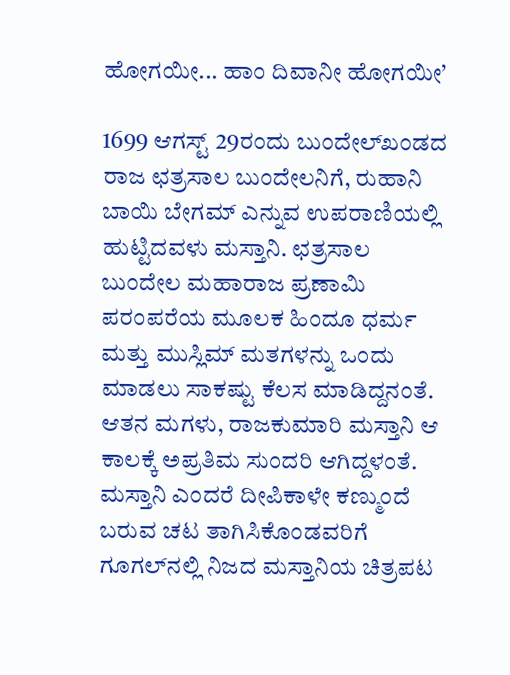ಹೋಗಯೀ... ಹಾಂ ದಿವಾನೀ ಹೋಗಯೀ’

1699 ಆಗಸ್ಟ್ 29ರಂದು ಬುಂದೇಲ್‌ಖಂಡದ ರಾಜ ಛತ್ರಸಾಲ ಬುಂದೇಲನಿಗೆ, ರುಹಾನಿ ಬಾಯಿ ಬೇಗಮ್ ಎನ್ನುವ ಉಪರಾಣಿಯಲ್ಲಿ ಹುಟ್ಟಿದವಳು ಮಸ್ತಾನಿ. ಛತ್ರಸಾಲ ಬುಂದೇಲ ಮಹಾರಾಜ ಪ್ರಣಾಮಿ ಪರಂಪರೆಯ ಮೂಲಕ ಹಿಂದೂ ಧರ್ಮ ಮತ್ತು ಮುಸ್ಲಿಮ್ ಮತಗಳನ್ನು ಒಂದು ಮಾಡಲು ಸಾಕಷ್ಟು ಕೆಲಸ ಮಾಡಿದ್ದನಂತೆ. ಆತನ ಮಗಳು, ರಾಜಕುಮಾರಿ ಮಸ್ತಾನಿ ಆ ಕಾಲಕ್ಕೆ ಅಪ್ರತಿಮ ಸುಂದರಿ ಆಗಿದ್ದಳಂತೆ. ಮಸ್ತಾನಿ ಎಂದರೆ ದೀಪಿಕಾಳೇ ಕಣ್ಮುಂದೆ ಬರುವ ಚಟ ತಾಗಿಸಿಕೊಂಡವರಿಗೆ ಗೂಗಲ್‍ನಲ್ಲಿ ನಿಜದ ಮಸ್ತಾನಿಯ ಚಿತ್ರಪಟ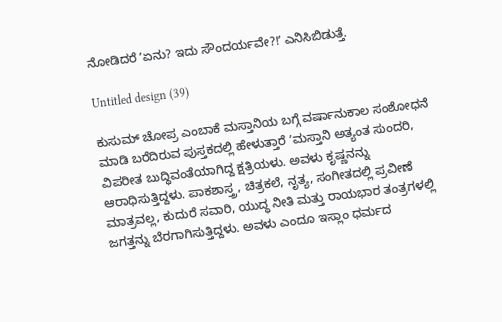ನೋಡಿದರೆ ʼಏನು? ಇದು ಸೌಂದರ್ಯವೇ?!ʼ ಎನಿಸಿಬಿಡುತ್ತೆ.

Untitled design (39)

ಕುಸುಮ್ ಚೋಪ್ರ ಎಂಬಾಕೆ ಮಸ್ತಾನಿಯ ಬಗ್ಗೆ ವರ್ಷಾನುಕಾಲ ಸಂಶೋಧನೆ ಮಾಡಿ ಬರೆದಿರುವ ಪುಸ್ತಕದಲ್ಲಿ ಹೇಳುತ್ತಾರೆ ʼಮಸ್ತಾನಿ ಅತ್ಯಂತ ಸುಂದರಿ, ವಿಪರೀತ ಬುದ್ಧಿವಂತೆಯಾಗಿದ್ದ ಕ್ಷತ್ರಿಯಳು. ಅವಳು ಕೃಷ್ಣನನ್ನು ಆರಾಧಿಸುತ್ತಿದ್ದಳು. ಪಾಕಶಾಸ್ತ್ರ, ಚಿತ್ರಕಲೆ, ನೃತ್ಯ, ಸಂಗೀತದಲ್ಲಿ ಪ್ರವೀಣೆ ಮಾತ್ರವಲ್ಲ, ಕುದುರೆ ಸವಾರಿ, ಯುದ್ಧ ನೀತಿ ಮತ್ತು ರಾಯಭಾರ ತಂತ್ರಗಳಲ್ಲಿ ಜಗತ್ತನ್ನು ಬೆರಗಾಗಿಸುತ್ತಿದ್ದಳು. ಅವಳು ಎಂದೂ ಇಸ್ಲಾಂ ಧರ್ಮದ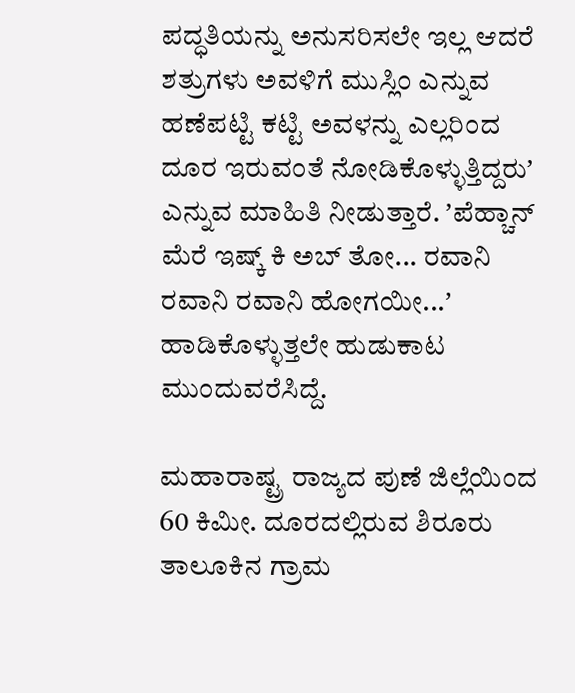ಪದ್ಧತಿಯನ್ನು ಅನುಸರಿಸಲೇ ಇಲ್ಲ ಆದರೆ ಶತ್ರುಗಳು ಅವಳಿಗೆ ಮುಸ್ಲಿಂ ಎನ್ನುವ ಹಣೆಪಟ್ಟಿ ಕಟ್ಟಿ ಅವಳನ್ನು ಎಲ್ಲರಿಂದ ದೂರ ಇರುವಂತೆ ನೋಡಿಕೊಳ್ಳುತ್ತಿದ್ದರುʼ ಎನ್ನುವ ಮಾಹಿತಿ ನೀಡುತ್ತಾರೆ. ʼಪೆಹ್ಚಾನ್ ಮೆರೆ ಇಷ್ಕ್ ಕಿ ಅಬ್ ತೋ... ರವಾನಿ ರವಾನಿ ರವಾನಿ ಹೋಗಯೀ...ʼ ಹಾಡಿಕೊಳ್ಳುತ್ತಲೇ ಹುಡುಕಾಟ ಮುಂದುವರೆಸಿದ್ದೆ.

ಮಹಾರಾಷ್ಟ್ರ ರಾಜ್ಯದ ಪುಣೆ ಜಿಲ್ಲೆಯಿಂದ 60 ಕಿಮೀ. ದೂರದಲ್ಲಿರುವ ಶಿರೂರು ತಾಲೂಕಿನ ಗ್ರಾಮ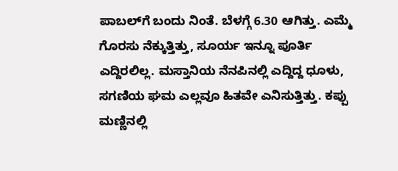ಪಾಬಲ್‍ಗೆ ಬಂದು ನಿಂತೆ. ಬೆಳಗ್ಗೆ 6.30 ಆಗಿತ್ತು. ಎಮ್ಮೆ ಗೊರಸು ನೆಕ್ಕುತ್ತಿತ್ತು, ಸೂರ್ಯ ಇನ್ನೂ ಪೂರ್ತಿ ಎದ್ದಿರಲಿಲ್ಲ. ಮಸ್ತಾನಿಯ ನೆನಪಿನಲ್ಲಿ ಎದ್ದಿದ್ದ ಧೂಳು, ಸಗಣಿಯ ಘಮ ಎಲ್ಲವೂ ಹಿತವೇ ಎನಿಸುತ್ತಿತ್ತು. ಕಪ್ಪು ಮಣ್ಣಿನಲ್ಲಿ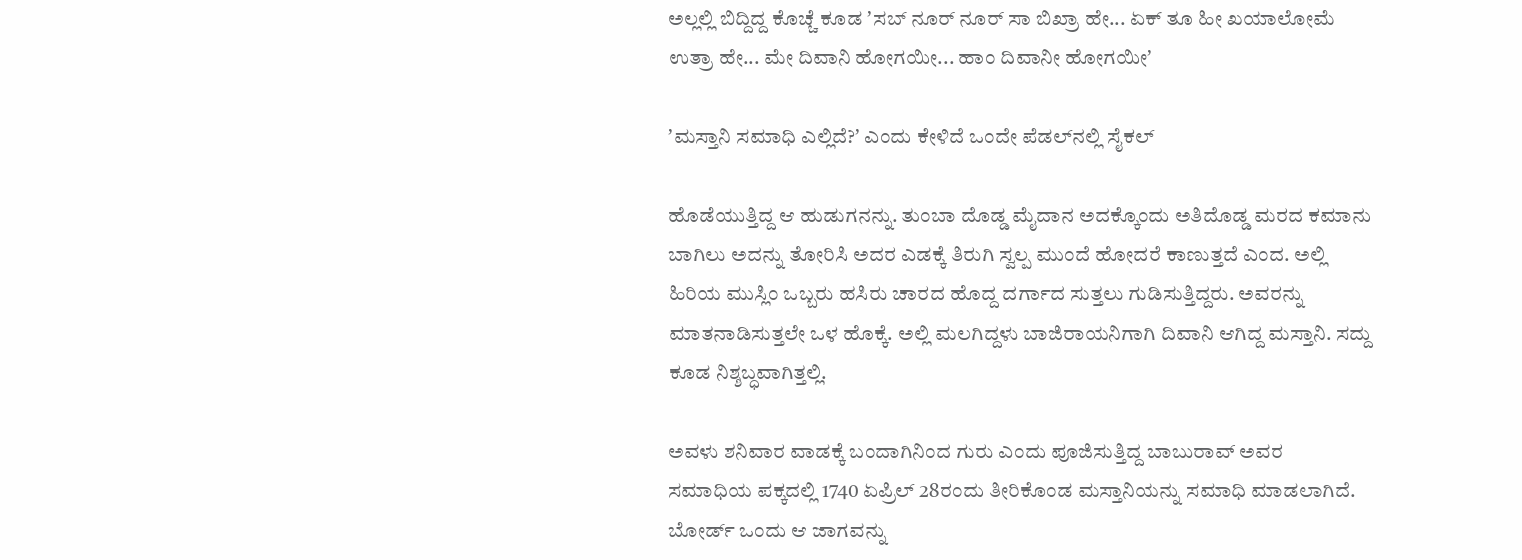ಅಲ್ಲಲ್ಲಿ ಬಿದ್ದಿದ್ದ ಕೊಚ್ಚೆ ಕೂಡ ʼಸಬ್ ನೂರ್ ನೂರ್ ಸಾ ಬಿಖ್ರಾ ಹೇ... ಏಕ್ ತೂ ಹೀ ಖಯಾಲೋಮೆ ಉತ್ರಾ ಹೇ... ಮೇ ದಿವಾನಿ ಹೋಗಯೀ... ಹಾಂ ದಿವಾನೀ ಹೋಗಯೀʼ

ʼಮಸ್ತಾನಿ ಸಮಾಧಿ ಎಲ್ಲಿದೆ?ʼ ಎಂದು ಕೇಳಿದೆ ಒಂದೇ ಪೆಡಲ್‍ನಲ್ಲಿ ಸೈಕಲ್

ಹೊಡೆಯುತ್ತಿದ್ದ ಆ ಹುಡುಗನನ್ನು. ತುಂಬಾ ದೊಡ್ಡ ಮೈದಾನ ಅದಕ್ಕೊಂದು ಅತಿದೊಡ್ಡ ಮರದ ಕಮಾನು ಬಾಗಿಲು ಅದನ್ನು ತೋರಿಸಿ ಅದರ ಎಡಕ್ಕೆ ತಿರುಗಿ ಸ್ವಲ್ಪ ಮುಂದೆ ಹೋದರೆ ಕಾಣುತ್ತದೆ ಎಂದ. ಅಲ್ಲಿ ಹಿರಿಯ ಮುಸ್ಲಿಂ ಒಬ್ಬರು ಹಸಿರು ಚಾರದ ಹೊದ್ದ ದರ್ಗಾದ ಸುತ್ತಲು ಗುಡಿಸುತ್ತಿದ್ದರು. ಅವರನ್ನು ಮಾತನಾಡಿಸುತ್ತಲೇ ಒಳ ಹೊಕ್ಕೆ. ಅಲ್ಲಿ ಮಲಗಿದ್ದಳು ಬಾಜಿರಾಯನಿಗಾಗಿ ದಿವಾನಿ ಆಗಿದ್ದ ಮಸ್ತಾನಿ. ಸದ್ದು ಕೂಡ ನಿಶ್ಶಬ್ಧವಾಗಿತ್ತಲ್ಲಿ.

ಅವಳು ಶನಿವಾರ ವಾಡಕ್ಕೆ ಬಂದಾಗಿನಿಂದ ಗುರು ಎಂದು ಪೂಜಿಸುತ್ತಿದ್ದ ಬಾಬುರಾವ್ ಅವರ ಸಮಾಧಿಯ ಪಕ್ಕದಲ್ಲಿ 1740 ಏಪ್ರಿಲ್ 28ರಂದು ತೀರಿಕೊಂಡ ಮಸ್ತಾನಿಯನ್ನು ಸಮಾಧಿ ಮಾಡಲಾಗಿದೆ. ಬೋರ್ಡ್ ಒಂದು ಆ ಜಾಗವನ್ನು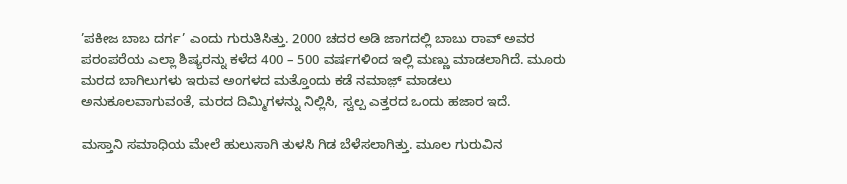’ಪಕೀಜ ಬಾಬ ದರ್ಗ’ ಎಂದು ಗುರುತಿಸಿತ್ತು. 2000 ಚದರ ಅಡಿ ಜಾಗದಲ್ಲಿ ಬಾಬು ರಾವ್ ಅವರ ಪರಂಪರೆಯ ಎಲ್ಲಾ ಶಿಷ್ಯರನ್ನು ಕಳೆದ 400 – 500 ವರ್ಷಗಳಿಂದ ಇಲ್ಲಿ ಮಣ್ಣು ಮಾಡಲಾಗಿದೆ. ಮೂರು ಮರದ ಬಾಗಿಲುಗಳು ಇರುವ ಅಂಗಳದ ಮತ್ತೊಂದು ಕಡೆ ನಮಾಜ಼್ ಮಾಡಲು ಅನುಕೂಲವಾಗುವಂತೆ, ಮರದ ದಿಮ್ಮಿಗಳನ್ನು ನಿಲ್ಲಿಸಿ, ಸ್ವಲ್ಪ ಎತ್ತರದ ಒಂದು ಹಜಾರ ಇದೆ.

ಮಸ್ತಾನಿ ಸಮಾಧಿಯ ಮೇಲೆ ಹುಲುಸಾಗಿ ತುಳಸಿ ಗಿಡ ಬೆಳೆಸಲಾಗಿತ್ತು. ಮೂಲ ಗುರುವಿನ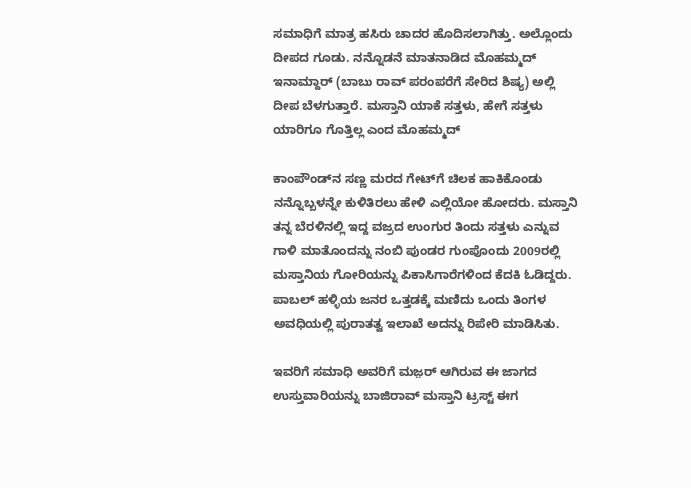ಸಮಾಧಿಗೆ ಮಾತ್ರ ಹಸಿರು ಚಾದರ ಹೊದಿಸಲಾಗಿತ್ತು. ಅಲ್ಲೊಂದು ದೀಪದ ಗೂಡು. ನನ್ನೊಡನೆ ಮಾತನಾಡಿದ ಮೊಹಮ್ಮದ್ ಇನಾಮ್ದಾರ್ (ಬಾಬು ರಾವ್ ಪರಂಪರೆಗೆ ಸೇರಿದ ಶಿಷ್ಯ) ಅಲ್ಲಿ ದೀಪ ಬೆಳಗುತ್ತಾರೆ. ಮಸ್ತಾನಿ ಯಾಕೆ ಸತ್ತಳು, ಹೇಗೆ ಸತ್ತಳು ಯಾರಿಗೂ ಗೊತ್ತಿಲ್ಲ ಎಂದ ಮೊಹಮ್ಮದ್

ಕಾಂಪೌಂಡ್‍ನ ಸಣ್ಣ ಮರದ ಗೇಟ್‍ಗೆ ಚಿಲಕ ಹಾಕಿಕೊಂಡು ನನ್ನೊಬ್ಬಳನ್ನೇ ಕುಳಿತಿರಲು ಹೇಳಿ ಎಲ್ಲಿಯೋ ಹೋದರು. ಮಸ್ತಾನಿ ತನ್ನ ಬೆರಳಿನಲ್ಲಿ ಇದ್ದ ವಜ್ರದ ಉಂಗುರ ತಿಂದು ಸತ್ತಳು ಎನ್ನುವ ಗಾಳಿ ಮಾತೊಂದನ್ನು ನಂಬಿ ಪುಂಡರ ಗುಂಪೊಂದು 2009ರಲ್ಲಿ ಮಸ್ತಾನಿಯ ಗೋರಿಯನ್ನು ಪಿಕಾಸಿಗಾರೆಗಳಿಂದ ಕೆದಕಿ ಓಡಿದ್ದರು. ಪಾಬಲ್ ಹಳ್ಳಿಯ ಜನರ ಒತ್ತಡಕ್ಕೆ ಮಣಿದು ಒಂದು ತಿಂಗಳ ಅವಧಿಯಲ್ಲಿ ಪುರಾತತ್ವ ಇಲಾಖೆ ಅದನ್ನು ರಿಪೇರಿ ಮಾಡಿಸಿತು.

ಇವರಿಗೆ ಸಮಾಧಿ ಅವರಿಗೆ ಮಜ಼ರ್ ಆಗಿರುವ ಈ ಜಾಗದ ಉಸ್ತುವಾರಿಯನ್ನು ಬಾಜಿರಾವ್ ಮಸ್ತಾನಿ ಟ್ರಸ್ಟ್ ಈಗ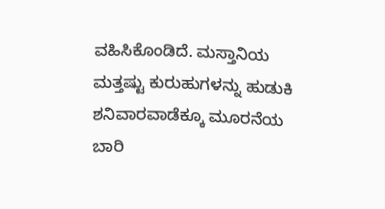ವಹಿಸಿಕೊಂಡಿದೆ. ಮಸ್ತಾನಿಯ ಮತ್ತಷ್ಟು ಕುರುಹುಗಳನ್ನು ಹುಡುಕಿ ಶನಿವಾರವಾಡೆಕ್ಕೂ ಮೂರನೆಯ ಬಾರಿ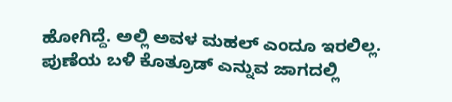ಹೋಗಿದ್ದೆ. ಅಲ್ಲಿ ಅವಳ ಮಹಲ್ ಎಂದೂ ಇರಲಿಲ್ಲ. ಪುಣೆಯ ಬಳಿ ಕೊತ್ರೂಡ್ ಎನ್ನುವ ಜಾಗದಲ್ಲಿ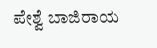ಪೇಶ್ವೆ ಬಾಜಿರಾಯ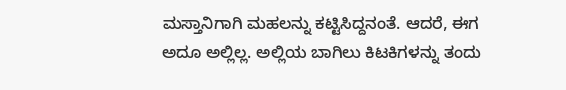ಮಸ್ತಾನಿಗಾಗಿ ಮಹಲನ್ನು ಕಟ್ಟಿಸಿದ್ದನಂತೆ. ಆದರೆ, ಈಗ ಅದೂ ಅಲ್ಲಿಲ್ಲ. ಅಲ್ಲಿಯ ಬಾಗಿಲು ಕಿಟಕಿಗಳನ್ನು ತಂದು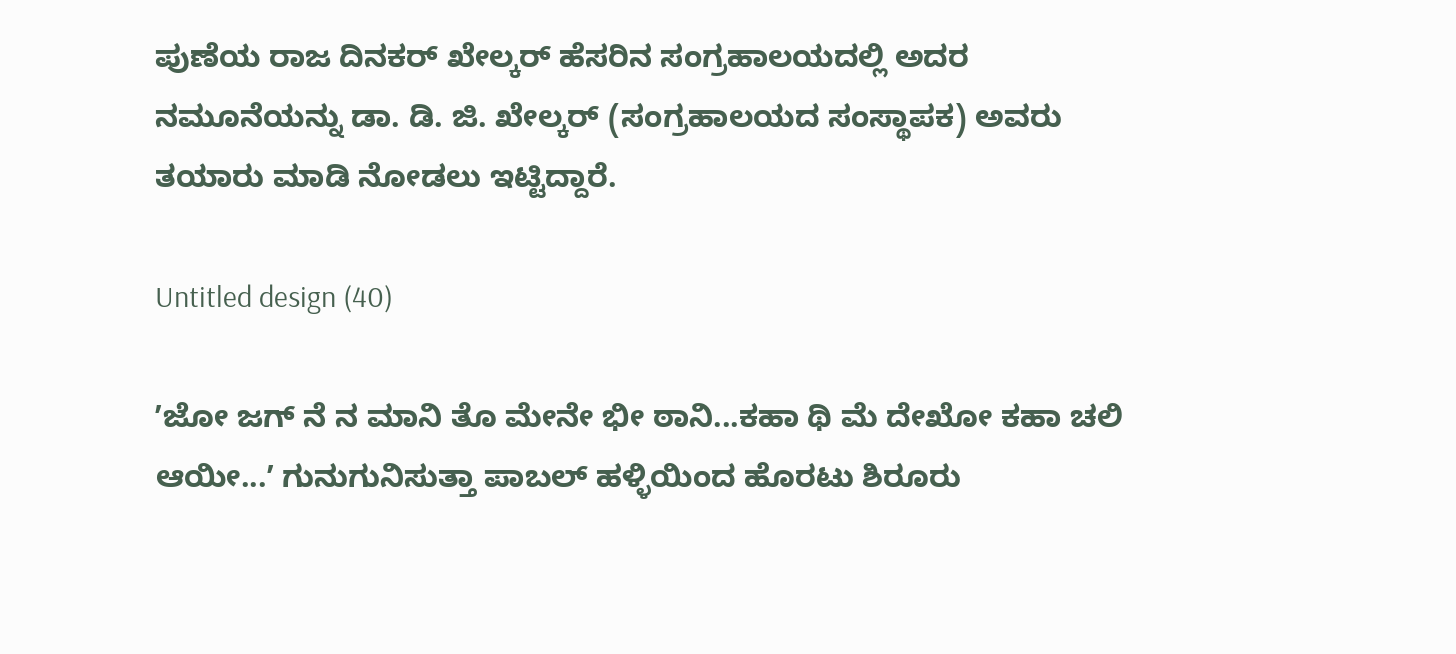ಪುಣೆಯ ರಾಜ ದಿನಕರ್ ಖೇಲ್ಕರ್ ಹೆಸರಿನ ಸಂಗ್ರಹಾಲಯದಲ್ಲಿ ಅದರ ನಮೂನೆಯನ್ನು ಡಾ. ಡಿ. ಜಿ. ಖೇಲ್ಕರ್ (ಸಂಗ್ರಹಾಲಯದ ಸಂಸ್ಥಾಪಕ) ಅವರು ತಯಾರು ಮಾಡಿ ನೋಡಲು ಇಟ್ಟಿದ್ದಾರೆ.

Untitled design (40)

ʼಜೋ ಜಗ್ ನೆ ನ ಮಾನಿ ತೊ ಮೇನೇ ಭೀ ಠಾನಿ...ಕಹಾ ಥಿ ಮೆ ದೇಖೋ ಕಹಾ ಚಲಿ ಆಯೀ...ʼ ಗುನುಗುನಿಸುತ್ತಾ ಪಾಬಲ್ ಹಳ್ಳಿಯಿಂದ ಹೊರಟು ಶಿರೂರು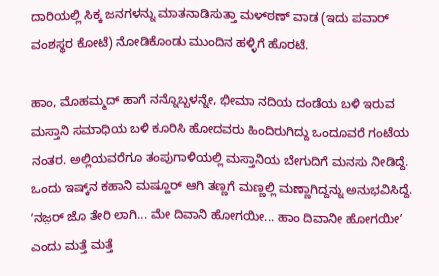ದಾರಿಯಲ್ಲಿ ಸಿಕ್ಕ ಜನಗಳನ್ನು ಮಾತನಾಡಿಸುತ್ತಾ ಮಳ್‍ಠಣ್ ವಾಡ (ಇದು ಪವಾರ್ ವಂಶಸ್ಥರ ಕೋಟೆ) ನೋಡಿಕೊಂಡು ಮುಂದಿನ ಹಳ್ಳಿಗೆ ಹೊರಟೆ.

ಹಾಂ, ಮೊಹಮ್ಮದ್ ಹಾಗೆ ನನ್ನೊಬ್ಬಳನ್ನೇ, ಭೀಮಾ ನದಿಯ ದಂಡೆಯ ಬಳಿ ಇರುವ ಮಸ್ತಾನಿ ಸಮಾಧಿಯ ಬಳಿ ಕೂರಿಸಿ ಹೋದವರು ಹಿಂದಿರುಗಿದ್ದು ಒಂದೂವರೆ ಗಂಟೆಯ ನಂತರ. ಅಲ್ಲಿಯವರೆಗೂ ತಂಪುಗಾಳಿಯಲ್ಲಿ ಮಸ್ತಾನಿಯ ಬೇಗುದಿಗೆ ಮನಸು ನೀಡಿದ್ದೆ. ಒಂದು ಇಷ್ಕ್‌ನ ಕಹಾನಿ ಮಷ್ಹೂರ್ ಆಗಿ ತಣ್ಣಗೆ ಮಣ್ಣಲ್ಲಿ ಮಣ್ಣಾಗಿದ್ದನ್ನು ಅನುಭವಿಸಿದ್ದೆ. ʼನಜ಼ರ್ ಜೊ ತೇರಿ ಲಾಗಿ... ಮೇ ದಿವಾನಿ ಹೋಗಯೀ... ಹಾಂ ದಿವಾನೀ ಹೋಗಯೀʼ ಎಂದು ಮತ್ತೆ ಮತ್ತೆ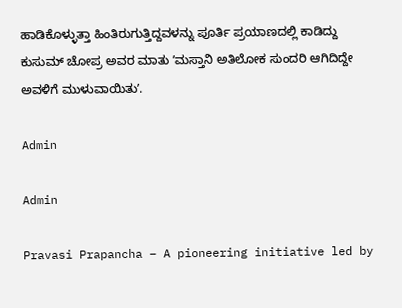ಹಾಡಿಕೊಳ್ಳುತ್ತಾ ಹಿಂತಿರುಗುತ್ತಿದ್ದವಳನ್ನು ಪೂರ್ತಿ ಪ್ರಯಾಣದಲ್ಲಿ ಕಾಡಿದ್ದು ಕುಸುಮ್ ಚೋಪ್ರ ಅವರ ಮಾತು ʼಮಸ್ತಾನಿ ಅತಿಲೋಕ ಸುಂದರಿ ಆಗಿದಿದ್ದೇ ಅವಳಿಗೆ ಮುಳುವಾಯಿತುʼ.

Admin

Admin

Pravasi Prapancha – A pioneering initiative led by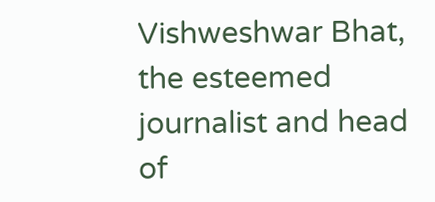Vishweshwar Bhat, the esteemed journalist and head of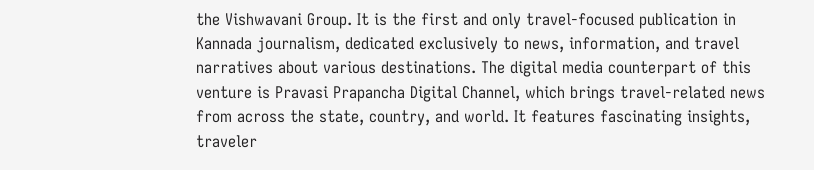the Vishwavani Group. It is the first and only travel-focused publication in Kannada journalism, dedicated exclusively to news, information, and travel narratives about various destinations. The digital media counterpart of this venture is Pravasi Prapancha Digital Channel, which brings travel-related news from across the state, country, and world. It features fascinating insights, traveler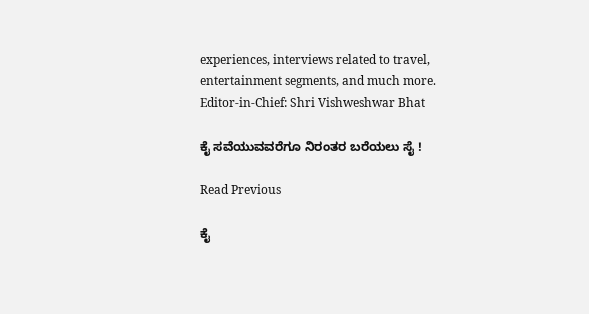experiences, interviews related to travel, entertainment segments, and much more. Editor-in-Chief: Shri Vishweshwar Bhat

ಕೈ ಸವೆಯುವವರೆಗೂ ನಿರಂತರ ಬರೆಯಲು ಸೈ !

Read Previous

ಕೈ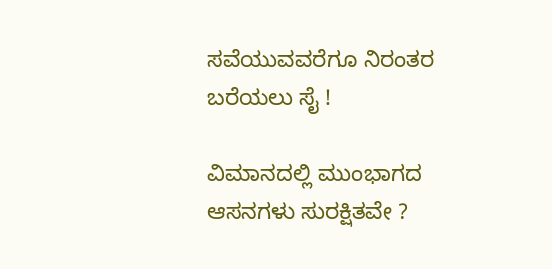ಸವೆಯುವವರೆಗೂ ನಿರಂತರ ಬರೆಯಲು ಸೈ !

ವಿಮಾನದಲ್ಲಿ ಮುಂಭಾಗದ ಆಸನಗಳು ಸುರಕ್ಷಿತವೇ ?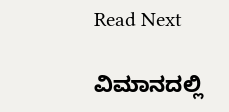Read Next

ವಿಮಾನದಲ್ಲಿ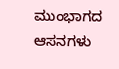ಮುಂಭಾಗದ ಆಸನಗಳು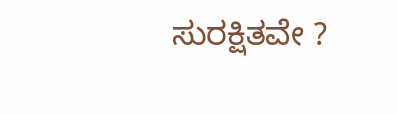ಸುರಕ್ಷಿತವೇ ?